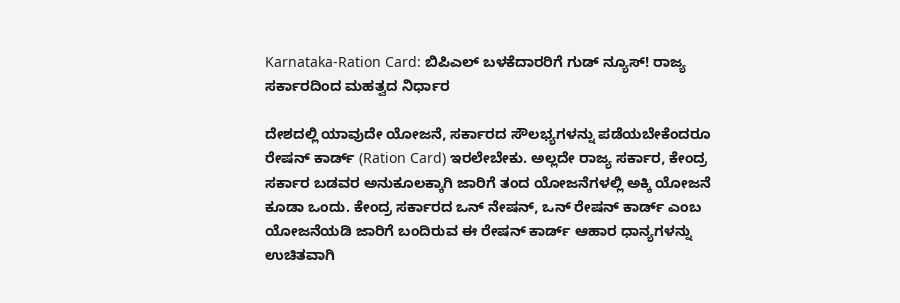Karnataka-Ration Card: ಬಿಪಿಎಲ್‌ ಬಳಕೆದಾರರಿಗೆ ಗುಡ್‌ ನ್ಯೂಸ್! ರಾಜ್ಯ ಸರ್ಕಾರದಿಂದ ಮಹತ್ವದ ನಿರ್ಧಾರ

ದೇಶದಲ್ಲಿ ಯಾವುದೇ ಯೋಜನೆ, ಸರ್ಕಾರದ ಸೌಲಭ್ಯಗಳನ್ನು ಪಡೆಯಬೇಕೆಂದರೂ ರೇಷನ್‌ ಕಾರ್ಡ್‌ (Ration Card) ಇರಲೇಬೇಕು. ಅಲ್ಲದೇ ರಾಜ್ಯ ಸರ್ಕಾರ, ಕೇಂದ್ರ ಸರ್ಕಾರ ಬಡವರ ಅನುಕೂಲಕ್ಕಾಗಿ ಜಾರಿಗೆ ತಂದ ಯೋಜನೆಗಳಲ್ಲಿ ಅಕ್ಕಿ ಯೋಜನೆ ಕೂಡಾ ಒಂದು. ಕೇಂದ್ರ ಸರ್ಕಾರದ ಒನ್‌ ನೇಷನ್‌, ಒನ್‌ ರೇಷನ್‌ ಕಾರ್ಡ್‌ ಎಂಬ ಯೋಜನೆಯಡಿ ಜಾರಿಗೆ ಬಂದಿರುವ ಈ ರೇಷನ್‌ ಕಾರ್ಡ್‌ ಆಹಾರ ಧಾನ್ಯಗಳನ್ನು ಉಚಿತವಾಗಿ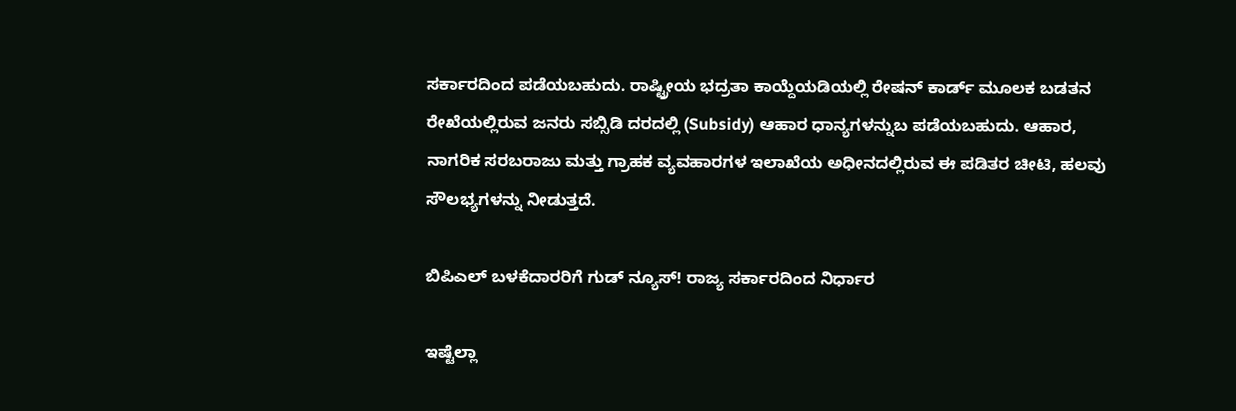ಸರ್ಕಾರದಿಂದ ಪಡೆಯಬಹುದು. ರಾಷ್ಟ್ರೀಯ ಭದ್ರತಾ ಕಾಯ್ದೆಯಡಿಯಲ್ಲಿ ರೇಷನ್‌ ಕಾರ್ಡ್‌ ಮೂಲಕ ಬಡತನ ರೇಖೆಯಲ್ಲಿರುವ ಜನರು ಸಬ್ಸಿಡಿ ದರದಲ್ಲಿ (Subsidy) ಆಹಾರ ಧಾನ್ಯಗಳನ್ನುಬ ಪಡೆಯಬಹುದು. ಆಹಾರ, ನಾಗರಿಕ ಸರಬರಾಜು ಮತ್ತು ಗ್ರಾಹಕ ವ್ಯವಹಾರಗಳ ಇಲಾಖೆಯ ಅಧೀನದಲ್ಲಿರುವ ಈ ಪಡಿತರ ಚೀಟಿ, ಹಲವು ಸೌಲಭ್ಯಗಳನ್ನು ನೀಡುತ್ತದೆ.

ಬಿಪಿಎಲ್‌ ಬಳಕೆದಾರರಿಗೆ ಗುಡ್‌ ನ್ಯೂಸ್! ರಾಜ್ಯ ಸರ್ಕಾರದಿಂದ ನಿರ್ಧಾರ

ಇಷ್ಟೆಲ್ಲಾ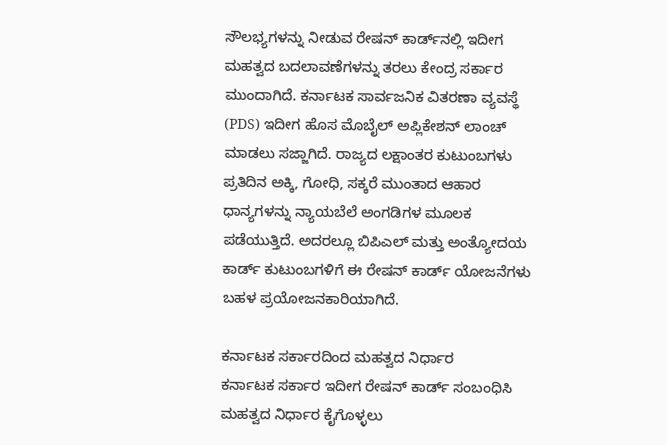ಸೌಲಭ್ಯಗಳನ್ನು ನೀಡುವ ರೇಷನ್‌ ಕಾರ್ಡ್‌ನಲ್ಲಿ ಇದೀಗ ಮಹತ್ವದ ಬದಲಾವಣೆಗಳನ್ನು ತರಲು ಕೇಂದ್ರ ಸರ್ಕಾರ ಮುಂದಾಗಿದೆ. ಕರ್ನಾಟಕ ಸಾರ್ವಜನಿಕ ವಿತರಣಾ ವ್ಯವಸ್ಥೆ (PDS) ಇದೀಗ ಹೊಸ ಮೊಬೈಲ್‌ ಅಪ್ಲಿಕೇಶನ್‌ ಲಾಂಚ್‌ ಮಾಡಲು ಸಜ್ಜಾಗಿದೆ. ರಾಜ್ಯದ ಲಕ್ಷಾಂತರ ಕುಟುಂಬಗಳು ಪ್ರತಿದಿನ ಅಕ್ಕಿ, ಗೋಧಿ, ಸಕ್ಕರೆ ಮುಂತಾದ ಆಹಾರ ಧಾನ್ಯಗಳನ್ನು ನ್ಯಾಯಬೆಲೆ ಅಂಗಡಿಗಳ ಮೂಲಕ ಪಡೆಯುತ್ತಿದೆ. ಅದರಲ್ಲೂ ಬಿಪಿಎಲ್‌ ಮತ್ತು ಅಂತ್ಯೋದಯ ಕಾರ್ಡ್‌ ಕುಟುಂಬಗಳಿಗೆ ಈ ರೇಷನ್‌ ಕಾರ್ಡ್‌ ಯೋಜನೆಗಳು ಬಹಳ ಪ್ರಯೋಜನಕಾರಿಯಾಗಿದೆ.

ಕರ್ನಾಟಕ ಸರ್ಕಾರದಿಂದ ಮಹತ್ವದ ನಿರ್ಧಾರ
ಕರ್ನಾಟಕ ಸರ್ಕಾರ ಇದೀಗ ರೇಷನ್‌ ಕಾರ್ಡ್‌ ಸಂಬಂಧಿಸಿ ಮಹತ್ವದ ನಿರ್ಧಾರ ಕೈಗೊಳ್ಳಲು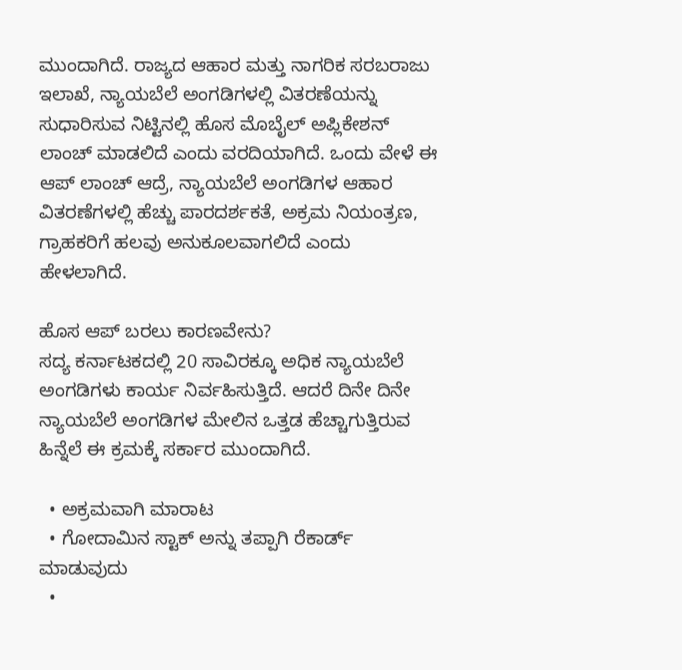ಮುಂದಾಗಿದೆ. ರಾಜ್ಯದ ಆಹಾರ ಮತ್ತು ನಾಗರಿಕ ಸರಬರಾಜು ಇಲಾಖೆ, ನ್ಯಾಯಬೆಲೆ ಅಂಗಡಿಗಳಲ್ಲಿ ವಿತರಣೆಯನ್ನು ಸುಧಾರಿಸುವ ನಿಟ್ಟಿನಲ್ಲಿ ಹೊಸ ಮೊಬೈಲ್‌ ಅಪ್ಲಿಕೇಶನ್‌ ಲಾಂಚ್‌ ಮಾಡಲಿದೆ ಎಂದು ವರದಿಯಾಗಿದೆ. ಒಂದು ವೇಳೆ ಈ ಆಪ್‌ ಲಾಂಚ್‌ ಆದ್ರೆ, ನ್ಯಾಯಬೆಲೆ ಅಂಗಡಿಗಳ ಆಹಾರ ವಿತರಣೆಗಳಲ್ಲಿ ಹೆಚ್ಚು ಪಾರದರ್ಶಕತೆ, ಅಕ್ರಮ ನಿಯಂತ್ರಣ, ಗ್ರಾಹಕರಿಗೆ ಹಲವು ಅನುಕೂಲವಾಗಲಿದೆ ಎಂದು ಹೇಳಲಾಗಿದೆ.

ಹೊಸ ಆಪ್‌ ಬರಲು ಕಾರಣವೇನು?
ಸದ್ಯ ಕರ್ನಾಟಕದಲ್ಲಿ 20 ಸಾವಿರಕ್ಕೂ ಅಧಿಕ ನ್ಯಾಯಬೆಲೆ ಅಂಗಡಿಗಳು ಕಾರ್ಯ ನಿರ್ವಹಿಸುತ್ತಿದೆ. ಆದರೆ ದಿನೇ ದಿನೇ ನ್ಯಾಯಬೆಲೆ ಅಂಗಡಿಗಳ ಮೇಲಿನ ಒತ್ತಡ ಹೆಚ್ಚಾಗುತ್ತಿರುವ ಹಿನ್ನೆಲೆ ಈ ಕ್ರಮಕ್ಕೆ ಸರ್ಕಾರ ಮುಂದಾಗಿದೆ.

  • ಅಕ್ರಮವಾಗಿ ಮಾರಾಟ
  • ಗೋದಾಮಿನ ಸ್ಟಾಕ್‌ ಅನ್ನು ತಪ್ಪಾಗಿ ರೆಕಾರ್ಡ್‌ ಮಾಡುವುದು
  •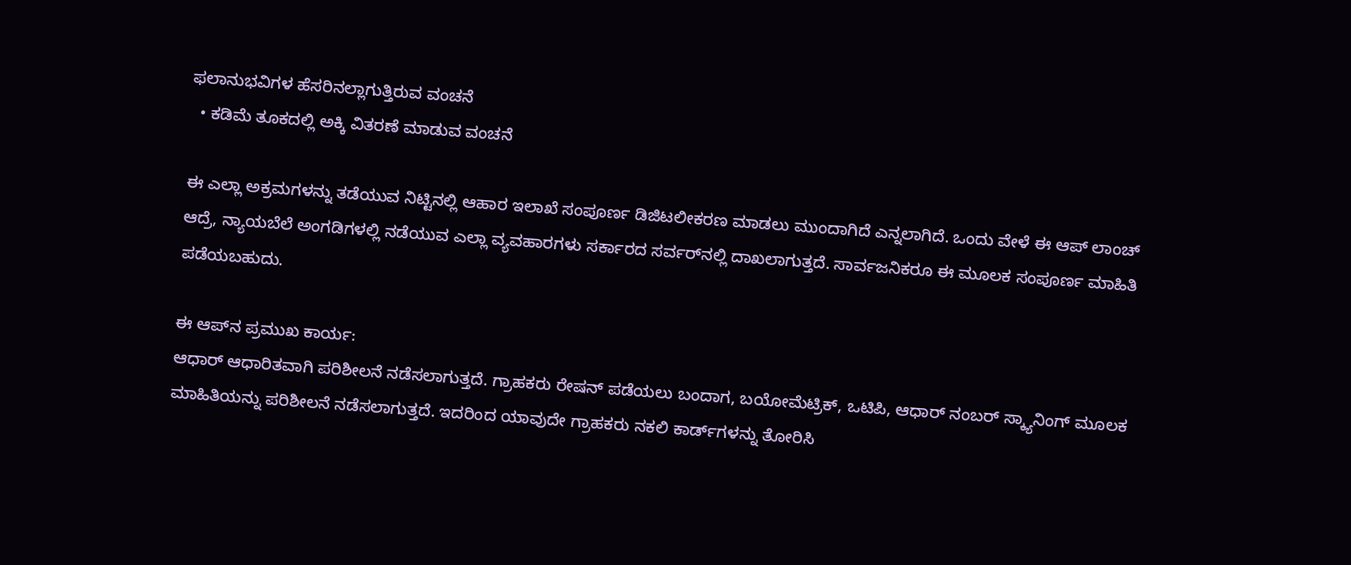ಫಲಾನುಭವಿಗಳ ಹೆಸರಿನಲ್ಲಾಗುತ್ತಿರುವ ವಂಚನೆ
  • ಕಡಿಮೆ ತೂಕದಲ್ಲಿ ಅಕ್ಕಿ ವಿತರಣೆ ಮಾಡುವ ವಂಚನೆ

ಈ ಎಲ್ಲಾ ಅಕ್ರಮಗಳನ್ನು ತಡೆಯುವ ನಿಟ್ಟಿನಲ್ಲಿ ಆಹಾರ ಇಲಾಖೆ ಸಂಪೂರ್ಣ ಡಿಜಿಟಲೀಕರಣ ಮಾಡಲು ಮುಂದಾಗಿದೆ ಎನ್ನಲಾಗಿದೆ. ಒಂದು ವೇಳೆ ಈ ಆಪ್‌ ಲಾಂಚ್‌ ಆದ್ರೆ, ನ್ಯಾಯಬೆಲೆ ಅಂಗಡಿಗಳಲ್ಲಿ ನಡೆಯುವ ಎಲ್ಲಾ ವ್ಯವಹಾರಗಳು ಸರ್ಕಾರದ ಸರ್ವರ್‌ನಲ್ಲಿ ದಾಖಲಾಗುತ್ತದೆ. ಸಾರ್ವಜನಿಕರೂ ಈ ಮೂಲಕ ಸಂಪೂರ್ಣ ಮಾಹಿತಿ ಪಡೆಯಬಹುದು.

ಈ ಆಪ್‌ನ ಪ್ರಮುಖ ಕಾರ್ಯ:
ಆಧಾರ್‌ ಆಧಾರಿತವಾಗಿ ಪರಿಶೀಲನೆ ನಡೆಸಲಾಗುತ್ತದೆ. ಗ್ರಾಹಕರು ರೇಷನ್‌ ಪಡೆಯಲು ಬಂದಾಗ, ಬಯೋಮೆಟ್ರಿಕ್‌, ಒಟಿಪಿ, ಆಧಾರ್‌ ನಂಬರ್‌ ಸ್ಕ್ಯಾನಿಂಗ್‌ ಮೂಲಕ ಮಾಹಿತಿಯನ್ನು ಪರಿಶೀಲನೆ ನಡೆಸಲಾಗುತ್ತದೆ. ಇದರಿಂದ ಯಾವುದೇ ಗ್ರಾಹಕರು ನಕಲಿ ಕಾರ್ಡ್‌ಗಳನ್ನು ತೋರಿಸಿ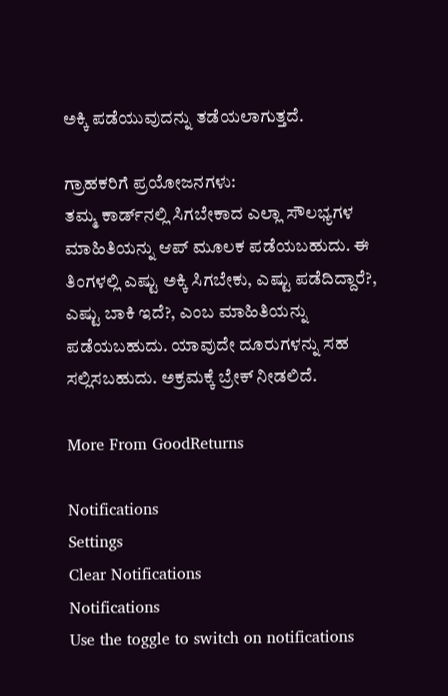ಅಕ್ಕಿ ಪಡೆಯುವುದನ್ನು ತಡೆಯಲಾಗುತ್ತದೆ.

ಗ್ರಾಹಕರಿಗೆ ಪ್ರಯೋಜನಗಳು:
ತಮ್ಮ ಕಾರ್ಡ್‌ನಲ್ಲಿ ಸಿಗಬೇಕಾದ ಎಲ್ಲಾ ಸೌಲಭ್ಯಗಳ ಮಾಹಿತಿಯನ್ನು ಆಪ್‌ ಮೂಲಕ ಪಡೆಯಬಹುದು. ಈ ತಿಂಗಳಲ್ಲಿ ಎಷ್ಟು ಅಕ್ಕಿ ಸಿಗಬೇಕು, ಎಷ್ಟು ಪಡೆದಿದ್ದಾರೆ?, ಎಷ್ಟು ಬಾಕಿ ಇದೆ?, ಎಂಬ ಮಾಹಿತಿಯನ್ನು ಪಡೆಯಬಹುದು. ಯಾವುದೇ ದೂರುಗಳನ್ನು ಸಹ ಸಲ್ಲಿಸಬಹುದು. ಅಕ್ರಮಕ್ಕೆ ಬ್ರೇಕ್‌ ನೀಡಲಿದೆ.

More From GoodReturns

Notifications
Settings
Clear Notifications
Notifications
Use the toggle to switch on notifications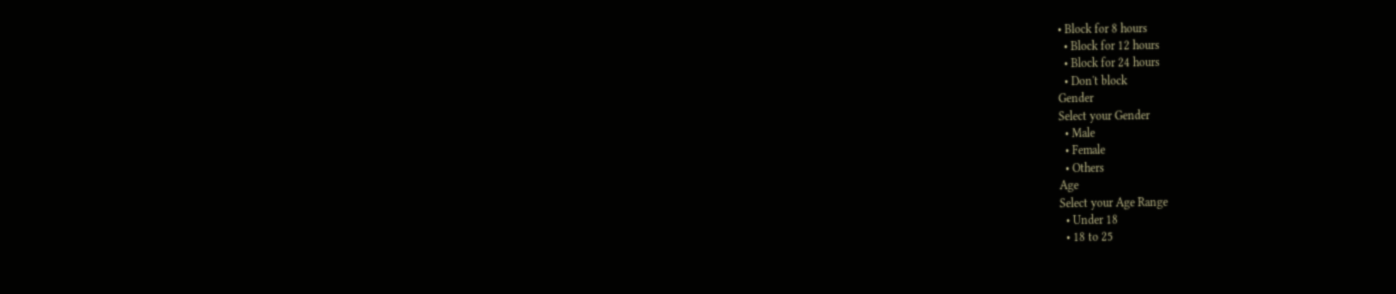• Block for 8 hours
  • Block for 12 hours
  • Block for 24 hours
  • Don't block
Gender
Select your Gender
  • Male
  • Female
  • Others
Age
Select your Age Range
  • Under 18
  • 18 to 25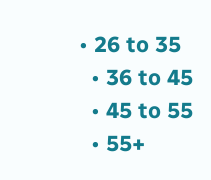• 26 to 35
  • 36 to 45
  • 45 to 55
  • 55+